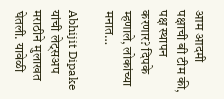आम आदमी पक्षाची बी टीम की, पक्ष स्थापन करणार? दिपके म्हणाले, लोकांच्या मनात…

Abhijit Dipake यांची लेट्सअप मराठीने मुलाखत घेतली. यावेळी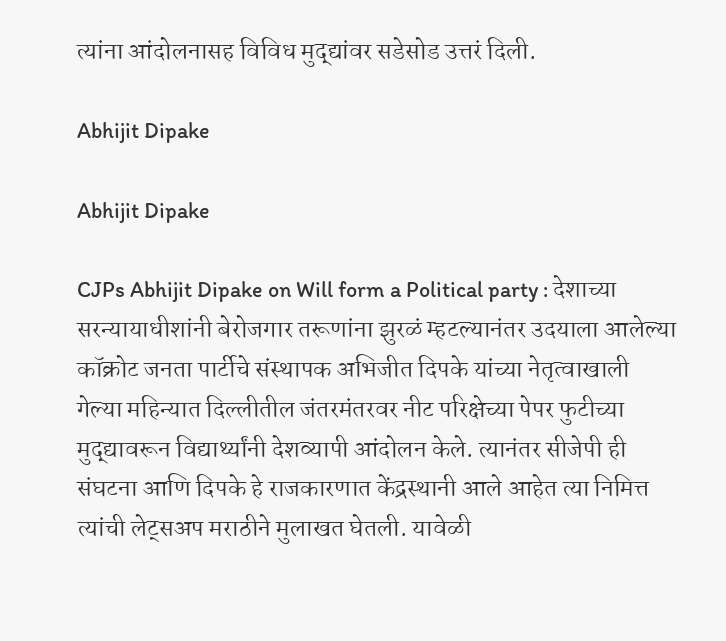त्यांना आंदोलनासह विविध मुद्द्यांवर सडेसोड उत्तरं दिली.

Abhijit Dipake

Abhijit Dipake

CJPs Abhijit Dipake on Will form a Political party : देशाच्या सरन्यायाधीशांनी बेरोजगार तरूणांना झुरळं म्हटल्यानंतर उदयाला आलेल्या कॉक्रोट जनता पार्टीचे संस्थापक अभिजीत दिपके यांच्या नेतृत्वाखाली गेल्या महिन्यात दिल्लीतील जंतरमंतरवर नीट परिक्षेच्या पेपर फुटीच्या मुद्द्यावरून विद्यार्थ्यांनी देशव्यापी आंदोलन केले. त्यानंतर सीजेपी ही संघटना आणि दिपके हे राजकारणात केंद्रस्थानी आले आहेत त्या निमित्त त्यांची लेट्सअप मराठीने मुलाखत घेतली. यावेळी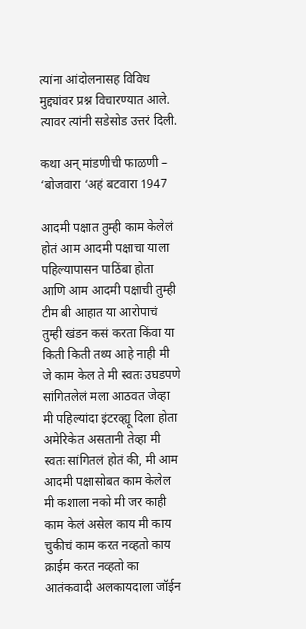त्यांना आंदोलनासह विविध मुद्द्यांवर प्रश्न विचारण्यात आले. त्यावर त्यांनी सडेसोड उत्तरं दिली.

कथा अन् मांडणीची फाळणी – ‘बोजवारा ‘अहं बटवारा 1947

आदमी पक्षात तुम्ही काम केलेलं होतं आम आदमी पक्षाचा याला पहिल्यापासन पाठिंबा होता आणि आम आदमी पक्षाची तुम्ही टीम बी आहात या आरोपाचं तुम्ही खंडन कसं करता किंवा या किती किती तथ्य आहे नाही मी जे काम केल ते मी स्वतः उघडपणे सांगितलेलं मला आठवत जेव्हा मी पहिल्यांदा इंटरव्ह्यू दिला होता अमेरिकेत असतानी तेव्हा मी स्वतः सांगितलं होतं की, मी आम आदमी पक्षासोबत काम केलेल मी कशाला नको मी जर काही काम केलं असेल काय मी काय चुकीचं काम करत नव्हतो काय क्राईम करत नव्हतो का आतंकवादी अलकायदाला जॉईन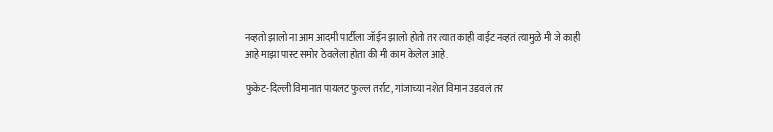नव्हतो झालो ना आम आदमी पार्टीला जॉईन झालो होतो तर त्यात काही वाईट नव्हतं त्यामुळे मी जे काही आहे माझा पास्ट समोर ठेवलेला होता की मी काम केलेल आहे.

फुकेट-दिल्ली विमानात पायलट फुल्ल तर्राट, गांजाच्या नशेत विमान उडवलं तर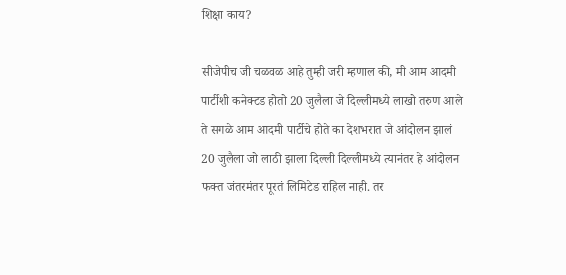शिक्षा काय?

सीजेपीच जी चळवळ आहे तुम्ही जरी म्हणाल की, मी आम आदमी पार्टीशी कनेक्टड होतो 20 जुलैला जे दिल्लीमध्ये लाखो तरुण आले ते सगळे आम आदमी पार्टीचे होते का देशभरात जे आंदोलन झालं 20 जुलैला जो लाठी झाला दिल्ली दिल्लीमध्ये त्यानंतर हे आंदोलन फक्त जंतरमंतर पूरतं लिमिटेड राहिल नाही. तर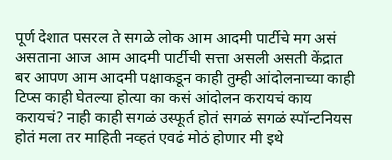पूर्ण देशात पसरल ते सगळे लोक आम आदमी पार्टीचे मग असं असताना आज आम आदमी पार्टीची सत्ता असली असती केंद्रात बर आपण आम आदमी पक्षाकडून काही तुम्ही आंदोलनाच्या काही टिप्स काही घेतल्या होत्या का कसं आंदोलन करायचं काय करायचं? नाही काही सगळं उस्फूर्त होतं सगळं सगळं स्पॉन्टनियस होतं मला तर माहिती नव्हतं एवढं मोठं होणार मी इथे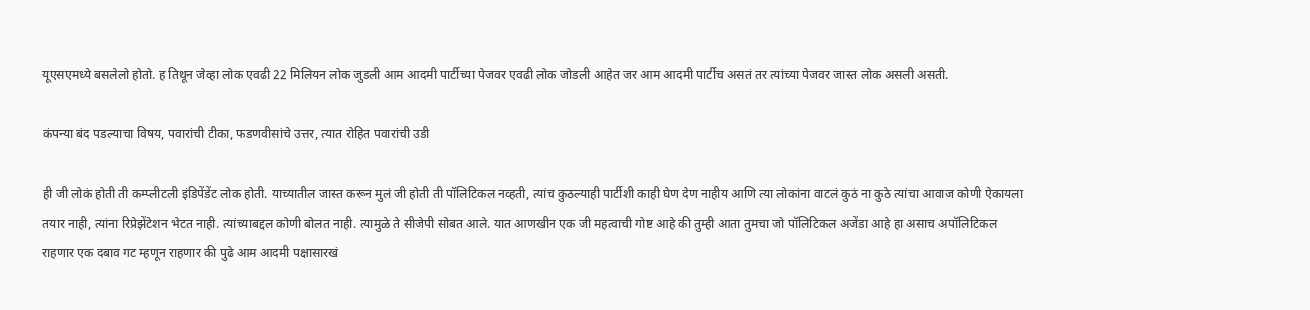यूएसएमध्ये बसलेलो होतो. ह तिथून जेव्हा लोक एवढी 22 मिलियन लोक जुडली आम आदमी पार्टीच्या पेजवर एवढी लोक जोडली आहेत जर आम आदमी पार्टीच असतं तर त्यांच्या पेजवर जास्त लोक असली असती.

कंपन्या बंद पडल्याचा विषय, पवारांची टीका, फडणवीसांचे उत्तर, त्यात रोहित पवारांची उडी

ही जी लोकं होती ती कम्प्लीटली इंडिपेंडेंट लोक होती. याच्यातील जास्त करून मुलं जी होती ती पॉलिटिकल नव्हती, त्यांच कुठल्याही पार्टीशी काही घेण देण नाहीय आणि त्या लोकांना वाटलं कुठं ना कुठे त्यांचा आवाज कोणी ऐकायला तयार नाही, त्यांना रिप्रेझेंटेशन भेटत नाही. त्यांच्याबद्दल कोणी बोलत नाही. त्यामुळे ते सीजेपी सोबत आले. यात आणखीन एक जी महत्वाची गोष्ट आहे की तुम्ही आता तुमचा जो पॉलिटिकल अजेंडा आहे हा असाच अपॉलिटिकल राहणार एक दबाव गट म्हणून राहणार की पुढे आम आदमी पक्षासारखं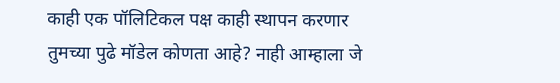काही एक पॉलिटिकल पक्ष काही स्थापन करणार तुमच्या पुढे मॉडेल कोणता आहे? नाही आम्हाला जे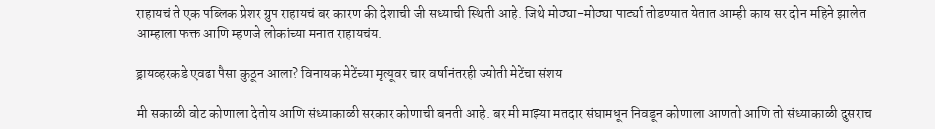राहायचं ते एक पब्लिक प्रेशर ग्रुप राहायचं बर कारण की देशाची जी सध्याची स्थिती आहे. जिथे मोठ्या-मोठ्या पार्ट्या तोडण्यात येतात आम्ही काय सर दोन महिने झालेत आम्हाला फक्त आणि म्हणजे लोकांच्या मनात राहायचंय.

ड्रायव्हरकडे एवढा पैसा कुठून आला? विनायक मेटेंच्या मृत्यूवर चार वर्षानंतरही ज्योती मेटेंचा संशय

मी सकाळी वोट कोणाला देतोय आणि संध्याकाळी सरकार कोणाची बनती आहे. बर मी माझ्या मतदार संघामधून निवडून कोणाला आणतो आणि तो संध्याकाळी दुसराच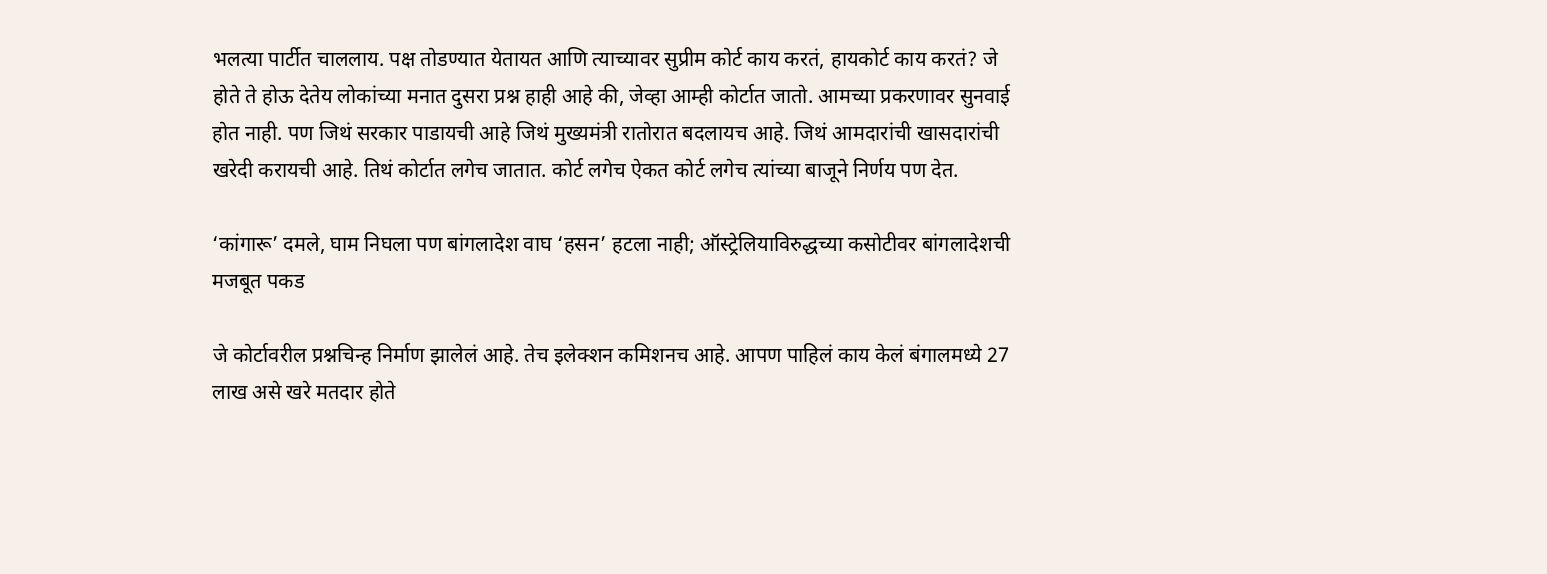भलत्या पार्टीत चाललाय. पक्ष तोडण्यात येतायत आणि त्याच्यावर सुप्रीम कोर्ट काय करतं, हायकोर्ट काय करतं? जे होते ते होऊ देतेय लोकांच्या मनात दुसरा प्रश्न हाही आहे की, जेव्हा आम्ही कोर्टात जातो. आमच्या प्रकरणावर सुनवाई होत नाही. पण जिथं सरकार पाडायची आहे जिथं मुख्यमंत्री रातोरात बदलायच आहे. जिथं आमदारांची खासदारांची खरेदी करायची आहे. तिथं कोर्टात लगेच जातात. कोर्ट लगेच ऐकत कोर्ट लगेच त्यांच्या बाजूने निर्णय पण देत.

‘कांगारू’ दमले, घाम निघला पण बांगलादेश वाघ ‘हसन’ हटला नाही; ऑस्ट्रेलियाविरुद्धच्या कसोटीवर बांगलादेशची मजबूत पकड

जे कोर्टावरील प्रश्नचिन्ह निर्माण झालेलं आहे. तेच इलेक्शन कमिशनच आहे. आपण पाहिलं काय केलं बंगालमध्ये 27 लाख असे खरे मतदार होते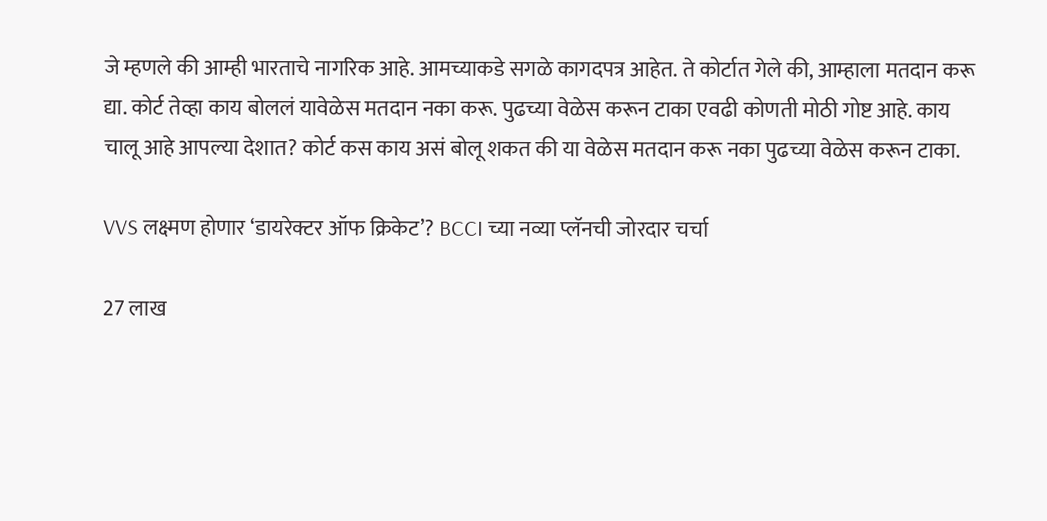जे म्हणले की आम्ही भारताचे नागरिक आहे. आमच्याकडे सगळे कागदपत्र आहेत. ते कोर्टात गेले की, आम्हाला मतदान करू द्या. कोर्ट तेव्हा काय बोललं यावेळेस मतदान नका करू. पुढच्या वेळेस करून टाका एवढी कोणती मोठी गोष्ट आहे. काय चालू आहे आपल्या देशात? कोर्ट कस काय असं बोलू शकत की या वेळेस मतदान करू नका पुढच्या वेळेस करून टाका.

VVS लक्ष्मण होणार ‘डायरेक्टर ऑफ क्रिकेट’? BCCI च्या नव्या प्लॅनची जोरदार चर्चा

27 लाख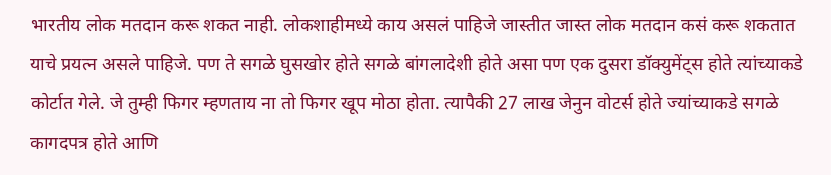भारतीय लोक मतदान करू शकत नाही. लोकशाहीमध्ये काय असलं पाहिजे जास्तीत जास्त लोक मतदान कसं करू शकतात याचे प्रयत्न असले पाहिजे. पण ते सगळे घुसखोर होते सगळे बांगलादेशी होते असा पण एक दुसरा डॉक्युमेंट्स होते त्यांच्याकडे कोर्टात गेले. जे तुम्ही फिगर म्हणताय ना तो फिगर खूप मोठा होता. त्यापैकी 27 लाख जेनुन वोटर्स होते ज्यांच्याकडे सगळे कागदपत्र होते आणि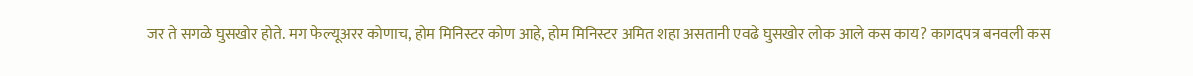जर ते सगळे घुसखोर होते. मग फेल्यूअरर कोणाच, होम मिनिस्टर कोण आहे, होम मिनिस्टर अमित शहा असतानी एवढे घुसखोर लोक आले कस काय? कागदपत्र बनवली कस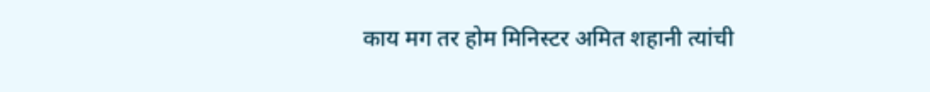काय मग तर होम मिनिस्टर अमित शहानी त्यांची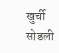खुर्ची सोडली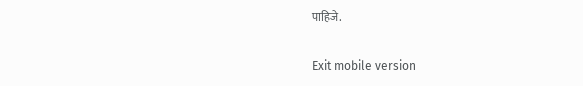पाहिजे.

Exit mobile version